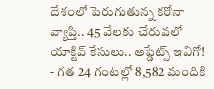దేశంలో పెరుగుతున్న కరోనా వ్యాప్తి.. 45 వేలకు చేరువలో యాక్టివ్ కేసులు.. అప్డేట్స్ ఇవిగో!
- గత 24 గంటల్లో 8,582 మందికి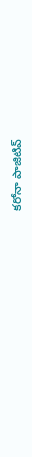కరోనా పాజిటివ్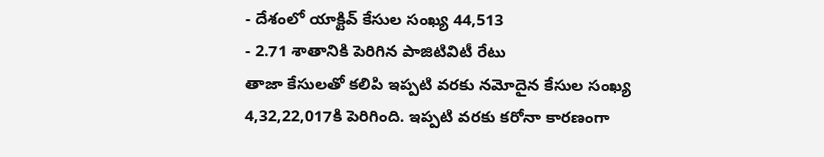- దేశంలో యాక్టివ్ కేసుల సంఖ్య 44,513
- 2.71 శాతానికి పెరిగిన పాజిటివిటీ రేటు
తాజా కేసులతో కలిపి ఇప్పటి వరకు నమోదైన కేసుల సంఖ్య 4,32,22,017కి పెరిగింది. ఇప్పటి వరకు కరోనా కారణంగా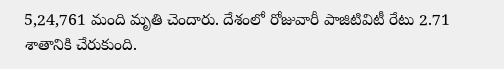5,24,761 మంది మృతి చెందారు. దేశంలో రోజువారీ పాజిటివిటీ రేటు 2.71 శాతానికి చేరుకుంది.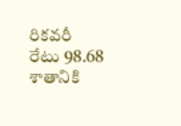రికవరీ రేటు 98.68 శాతానికి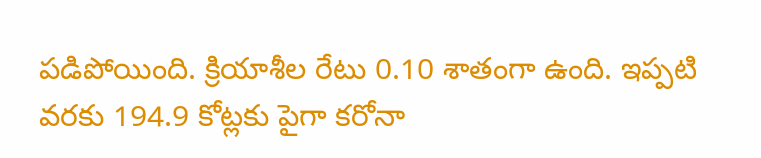పడిపోయింది. క్రియాశీల రేటు 0.10 శాతంగా ఉంది. ఇప్పటి వరకు 194.9 కోట్లకు పైగా కరోనా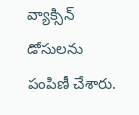వ్యాక్సిన్ డోసులను పంపిణీ చేశారు.